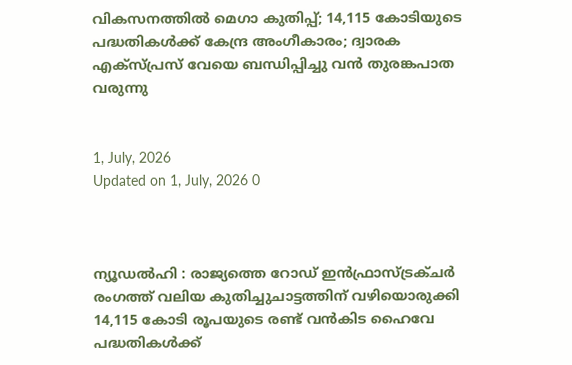വികസനത്തിൽ മെഗാ കുതിപ്പ്; 14,115 കോടിയുടെ പദ്ധതികൾക്ക് കേന്ദ്ര അംഗീകാരം; ദ്വാരക എക്സ്പ്രസ് വേയെ ബന്ധിപ്പിച്ചു വൻ തുരങ്കപാത വരുന്നു


1, July, 2026
Updated on 1, July, 2026 0



ന്യൂഡൽഹി : രാജ്യത്തെ റോഡ് ഇൻഫ്രാസ്ട്രക്ചർ രംഗത്ത് വലിയ കുതിച്ചുചാട്ടത്തിന് വഴിയൊരുക്കി 14,115 കോടി രൂപയുടെ രണ്ട് വൻകിട ഹൈവേ പദ്ധതികൾക്ക്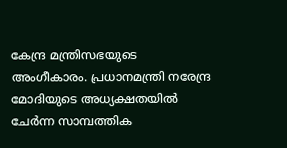കേന്ദ്ര മന്ത്രിസഭയുടെ അംഗീകാരം. പ്രധാനമന്ത്രി നരേന്ദ്ര മോദിയുടെ അധ്യക്ഷതയിൽ ചേർന്ന സാമ്പത്തിക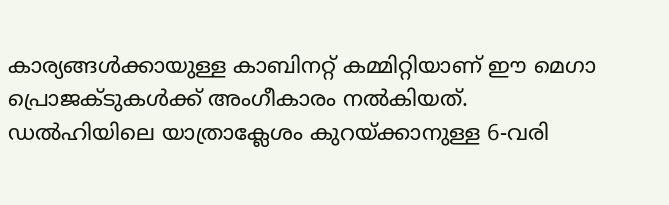കാര്യങ്ങൾക്കായുള്ള കാബിനറ്റ് കമ്മിറ്റിയാണ് ഈ മെഗാ പ്രൊജക്ടുകൾക്ക് അംഗീകാരം നൽകിയത്. ഡൽഹിയിലെ യാത്രാക്ലേശം കുറയ്ക്കാനുള്ള 6-വരി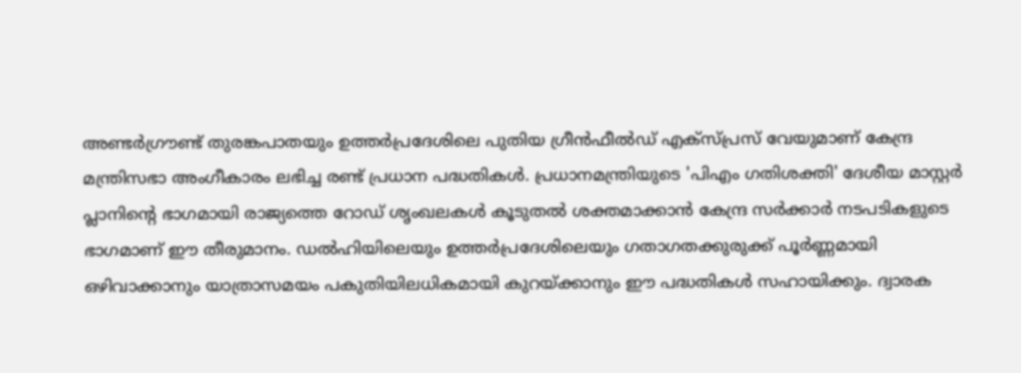അണ്ടർഗ്രൗണ്ട് തുരങ്കപാതയും ഉത്തർപ്രദേശിലെ പുതിയ ഗ്രീൻഫീൽഡ് എക്സ്പ്രസ് വേയുമാണ് കേന്ദ്ര മന്ത്രിസഭാ അംഗീകാരം ലഭിച്ച രണ്ട് പ്രധാന പദ്ധതികൾ. പ്രധാനമന്ത്രിയുടെ 'പിഎം ഗതിശക്തി' ദേശീയ മാസ്റ്റർ പ്ലാനിന്റെ ഭാഗമായി രാജ്യത്തെ റോഡ് ശൃംഖലകൾ കൂടുതൽ ശക്തമാക്കാൻ കേന്ദ്ര സർക്കാർ നടപടികളുടെ ഭാഗമാണ് ഈ തീരുമാനം. ഡൽഹിയിലെയും ഉത്തർപ്രദേശിലെയും ഗതാഗതക്കുരുക്ക് പൂർണ്ണമായി ഒഴിവാക്കാനും യാത്രാസമയം പകുതിയിലധികമായി കുറയ്ക്കാനും ഈ പദ്ധതികൾ സഹായിക്കും. ദ്വാരക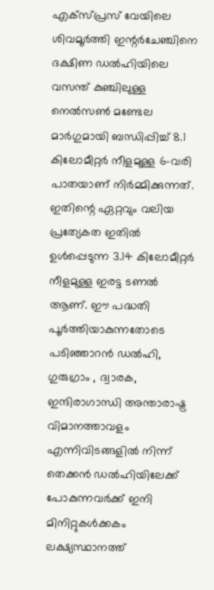എക്സ്പ്രസ് വേയിലെ ശിവമൂർത്തി ഇന്റർചേഞ്ചിനെ ദക്ഷിണ ഡൽഹിയിലെ വസന്ത് കുഞ്ചിലുള്ള നെൽസൺ മണ്ടേല മാർഗുമായി ബന്ധിപ്പിച്ച് 8.1 കിലോമീറ്റർ നീളമുള്ള 6-വരി പാതയാണ് നിർമ്മിക്കുന്നത്. ഇതിന്റെ ഏറ്റവും വലിയ പ്രത്യേകത ഇതിൽ ഉൾപ്പെടുന്ന 3.14 കിലോമീറ്റർ നീളമുള്ള ഇരട്ട ടണൽ ആണ്. ഈ പദ്ധതി പൂർത്തിയാകുന്നതോടെ പടിഞ്ഞാറൻ ഡൽഹി, ഗുരുഗ്രാം , ദ്വാരക, ഇന്ദിരാഗാന്ധി അന്താരാഷ്ട്ര വിമാനത്താവളം എന്നിവിടങ്ങളിൽ നിന്ന് തെക്കൻ ഡൽഹിയിലേക്ക് പോകുന്നവർക്ക് ഇനി മിനിറ്റുകൾക്കകം ലക്ഷ്യസ്ഥാനത്ത്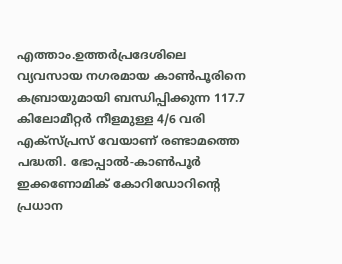എത്താം.ഉത്തർപ്രദേശിലെ വ്യവസായ നഗരമായ കാൺപൂരിനെ കബ്രായുമായി ബന്ധിപ്പിക്കുന്ന 117.7 കിലോമീറ്റർ നീളമുള്ള 4/6 വരി എക്സ്പ്രസ് വേയാണ് രണ്ടാമത്തെ പദ്ധതി. ഭോപ്പാൽ-കാൺപൂർ ഇക്കണോമിക് കോറിഡോറിന്റെ പ്രധാന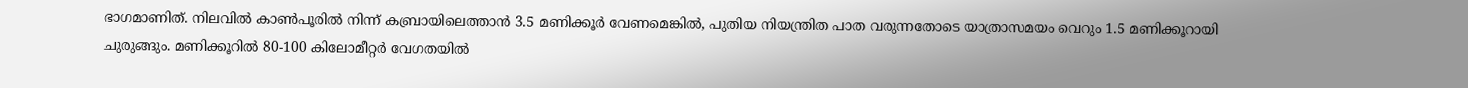ഭാഗമാണിത്. നിലവിൽ കാൺപൂരിൽ നിന്ന് കബ്രായിലെത്താൻ 3.5 മണിക്കൂർ വേണമെങ്കിൽ, പുതിയ നിയന്ത്രിത പാത വരുന്നതോടെ യാത്രാസമയം വെറും 1.5 മണിക്കൂറായി ചുരുങ്ങും. മണിക്കൂറിൽ 80-100 കിലോമീറ്റർ വേഗതയിൽ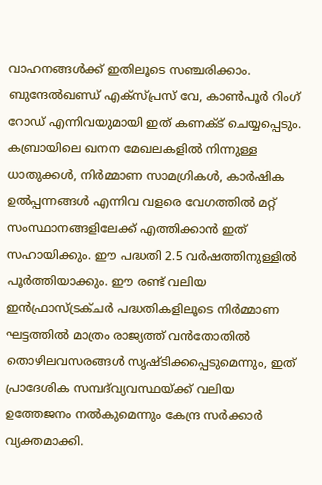വാഹനങ്ങൾക്ക് ഇതിലൂടെ സഞ്ചരിക്കാം. ബുന്ദേൽഖണ്ഡ് എക്സ്പ്രസ് വേ, കാൺപൂർ റിംഗ് റോഡ് എന്നിവയുമായി ഇത് കണക്ട് ചെയ്യപ്പെടും. കബ്രായിലെ ഖനന മേഖലകളിൽ നിന്നുള്ള ധാതുക്കൾ, നിർമ്മാണ സാമഗ്രികൾ, കാർഷിക ഉൽപ്പന്നങ്ങൾ എന്നിവ വളരെ വേഗത്തിൽ മറ്റ് സംസ്ഥാനങ്ങളിലേക്ക് എത്തിക്കാൻ ഇത് സഹായിക്കും. ഈ പദ്ധതി 2.5 വർഷത്തിനുള്ളിൽ പൂർത്തിയാക്കും. ഈ രണ്ട് വലിയ ഇൻഫ്രാസ്ട്രക്ചർ പദ്ധതികളിലൂടെ നിർമ്മാണ ഘട്ടത്തിൽ മാത്രം രാജ്യത്ത് വൻതോതിൽ തൊഴിലവസരങ്ങൾ സൃഷ്ടിക്കപ്പെടുമെന്നും, ഇത് പ്രാദേശിക സമ്പദ്‌വ്യവസ്ഥയ്ക്ക് വലിയ ഉത്തേജനം നൽകുമെന്നും കേന്ദ്ര സർക്കാർ വ്യക്തമാക്കി.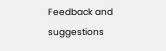Feedback and suggestions